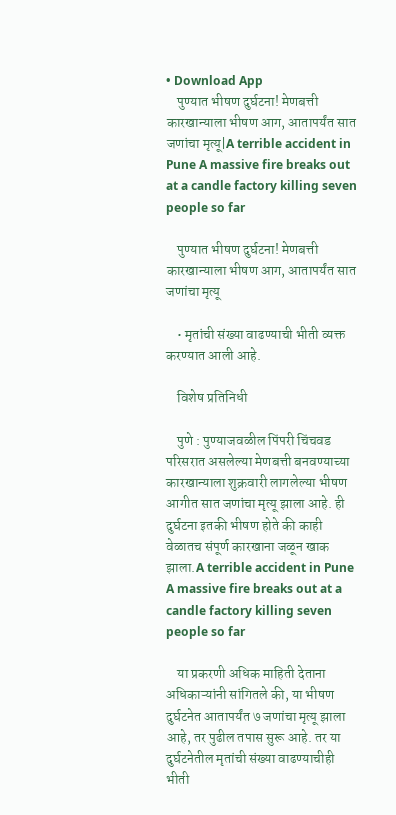• Download App
    पुण्यात भीषण दुर्घटना! मेणबत्ती कारखान्याला भीषण आग, आतापर्यंत सात जणांचा मृत्यू|A terrible accident in Pune A massive fire breaks out at a candle factory killing seven people so far

    पुण्यात भीषण दुर्घटना! मेणबत्ती कारखान्याला भीषण आग, आतापर्यंत सात जणांचा मृत्यू

    • मृतांची संख्या वाढण्याची भीती व्यक्त करण्यात आली आहे.

    विशेष प्रतिनिधी

    पुणे : पुण्याजवळील पिंपरी चिंचवड परिसरात असलेल्या मेणबत्ती बनवण्याच्या कारखान्याला शुक्रवारी लागलेल्या भीषण आगीत सात जणांचा मृत्यू झाला आहे. ही दुर्घटना इतकी भीषण होते की काही वेळातच संपूर्ण कारखाना जळून खाक झाला.A terrible accident in Pune A massive fire breaks out at a candle factory killing seven people so far

    या प्रकरणी अधिक माहिती देताना अधिकाऱ्यांनी सांगितले की, या भीषण दुर्घटनेत आतापर्यंत ७ जणांचा मृत्यू झाला आहे, तर पुढील तपास सुरू आहे. तर या दुर्घटनेतील मृतांची संख्या वाढण्याचीही भीती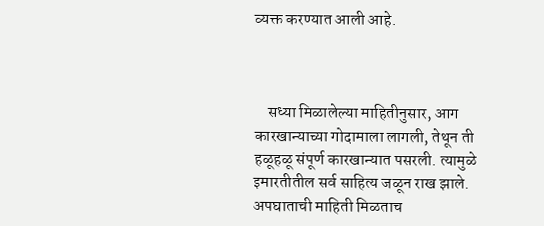व्यक्त करण्यात आली आहे.



    सध्या मिळालेल्या माहितीनुसार, आग कारखान्याच्या गोदामाला लागली, तेथून ती हळूहळू संपूर्ण कारखान्यात पसरली. त्यामुळे इमारतीतील सर्व साहित्य जळून राख झाले. अपघाताची माहिती मिळताच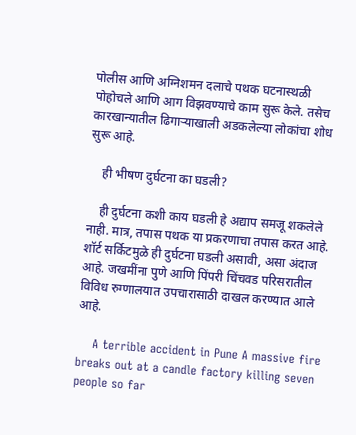पोलीस आणि अग्निशमन दलाचे पथक घटनास्थळी पोहोचले आणि आग विझवण्याचे काम सुरू केले. तसेच कारखान्यातील ढिगाऱ्याखाली अडकलेल्या लोकांचा शोध सुरू आहे.

    ही भीषण दुर्घटना का घडली?

    ही दुर्घटना कशी काय घडली हे अद्याप समजू शकलेले नाही. मात्र, तपास पथक या प्रकरणाचा तपास करत आहे. शॉर्ट सर्किटमुळे ही दुर्घटना घडली असावी, असा अंदाज आहे. जखमींना पुणे आणि पिंपरी चिंचवड परिसरातील विविध रुग्णालयात उपचारासाठी दाखल करण्यात आले आहे.

    A terrible accident in Pune A massive fire breaks out at a candle factory killing seven people so far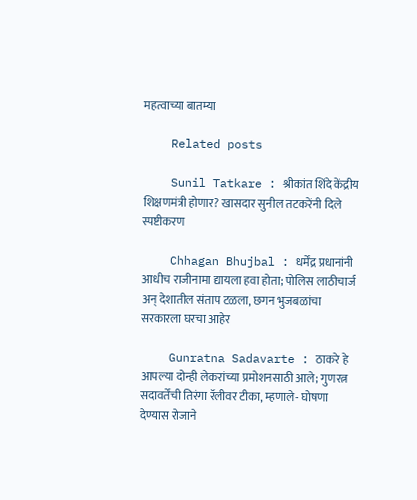महत्वाच्या बातम्या

    Related posts

    Sunil Tatkare : श्रीकांत शिंदे केंद्रीय शिक्षणमंत्री होणार? खासदार सुनील तटकरेंनी दिले स्पष्टीकरण

    Chhagan Bhujbal : धर्मेंद्र प्रधानांनी आधीच राजीनामा द्यायला हवा होता; पोलिस लाठीचार्ज अन् देशातील संताप टळला, छगन भुजबळांचा सरकारला घरचा आहेर

    Gunratna Sadavarte : ठाकरे हे आपल्या दोन्ही लेकरांच्या प्रमोशनसाठी आले; गुणरत्न सदावर्तेंची तिरंगा रॅलीवर टीका, म्हणाले- घोषणा देण्यास रोजाने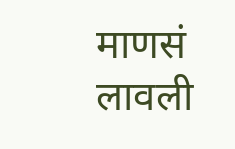माणसं लावली